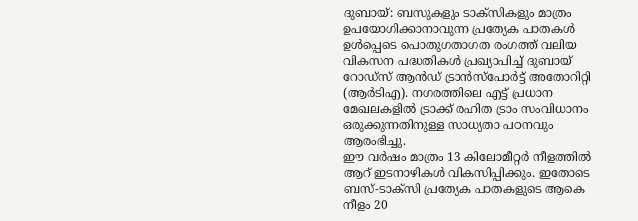ദുബായ്: ബസുകളും ടാക്സികളും മാത്രം ഉപയോഗിക്കാനാവുന്ന പ്രത്യേക പാതകൾ ഉൾപ്പെടെ പൊതുഗതാഗത രംഗത്ത് വലിയ വികസന പദ്ധതികൾ പ്രഖ്യാപിച്ച് ദുബായ് റോഡ്സ് ആൻഡ് ട്രാൻസ്പോർട്ട് അതോറിറ്റി (ആർടിഎ). നഗരത്തിലെ എട്ട് പ്രധാന മേഖലകളിൽ ട്രാക്ക് രഹിത ട്രാം സംവിധാനം ഒരുക്കുന്നതിനുള്ള സാധ്യതാ പഠനവും ആരംഭിച്ചു.
ഈ വർഷം മാത്രം 13 കിലോമീറ്റർ നീളത്തിൽ ആറ് ഇടനാഴികൾ വികസിപ്പിക്കും. ഇതോടെ ബസ്-ടാക്സി പ്രത്യേക പാതകളുടെ ആകെ നീളം 20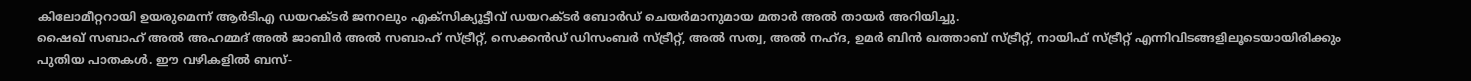കിലോമീറ്ററായി ഉയരുമെന്ന് ആർടിഎ ഡയറക്ടർ ജനറലും എക്സിക്യൂട്ടീവ് ഡയറക്ടർ ബോർഡ് ചെയർമാനുമായ മതാർ അൽ തായർ അറിയിച്ചു.
ഷൈഖ് സബാഹ് അൽ അഹമ്മദ് അൽ ജാബിർ അൽ സബാഹ് സ്ട്രീറ്റ്, സെക്കൻഡ് ഡിസംബർ സ്ട്രീറ്റ്, അൽ സത്വ, അൽ നഹ്ദ, ഉമർ ബിൻ ഖത്താബ് സ്ട്രീറ്റ്, നായിഫ് സ്ട്രീറ്റ് എന്നിവിടങ്ങളിലൂടെയായിരിക്കും പുതിയ പാതകൾ. ഈ വഴികളിൽ ബസ്-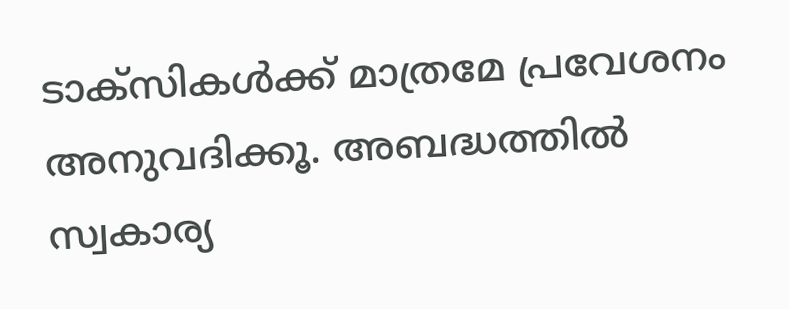ടാക്സികൾക്ക് മാത്രമേ പ്രവേശനം അനുവദിക്കൂ. അബദ്ധത്തിൽ സ്വകാര്യ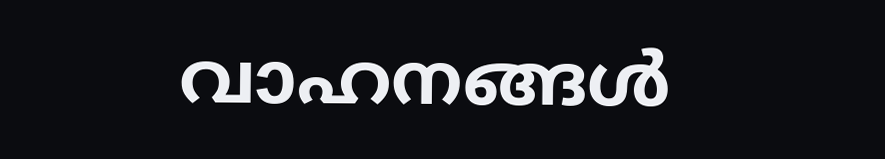വാഹനങ്ങൾ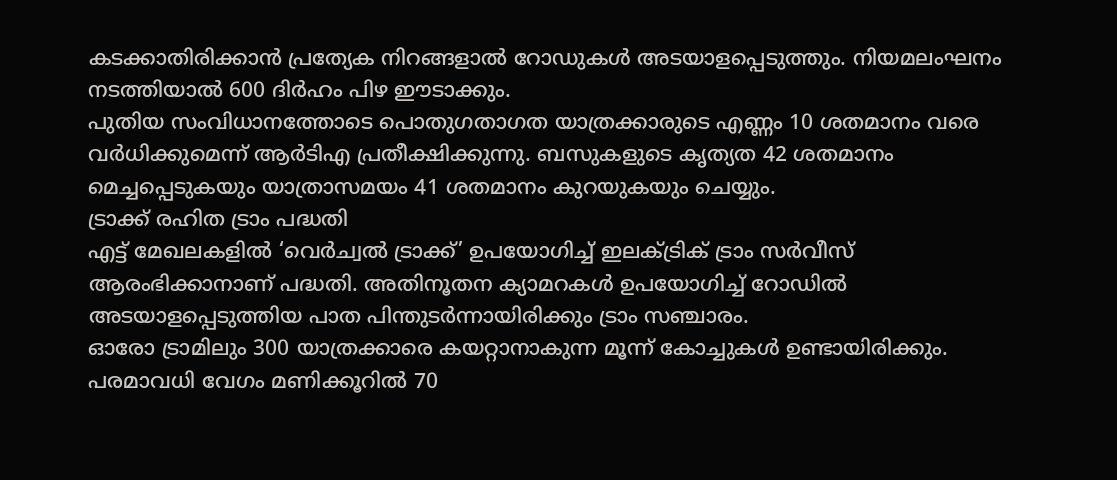കടക്കാതിരിക്കാൻ പ്രത്യേക നിറങ്ങളാൽ റോഡുകൾ അടയാളപ്പെടുത്തും. നിയമലംഘനം നടത്തിയാൽ 600 ദിർഹം പിഴ ഈടാക്കും.
പുതിയ സംവിധാനത്തോടെ പൊതുഗതാഗത യാത്രക്കാരുടെ എണ്ണം 10 ശതമാനം വരെ വർധിക്കുമെന്ന് ആർടിഎ പ്രതീക്ഷിക്കുന്നു. ബസുകളുടെ കൃത്യത 42 ശതമാനം മെച്ചപ്പെടുകയും യാത്രാസമയം 41 ശതമാനം കുറയുകയും ചെയ്യും.
ട്രാക്ക് രഹിത ട്രാം പദ്ധതി
എട്ട് മേഖലകളിൽ ‘വെർച്വൽ ട്രാക്ക്’ ഉപയോഗിച്ച് ഇലക്ട്രിക് ട്രാം സർവീസ് ആരംഭിക്കാനാണ് പദ്ധതി. അതിനൂതന ക്യാമറകൾ ഉപയോഗിച്ച് റോഡിൽ അടയാളപ്പെടുത്തിയ പാത പിന്തുടർന്നായിരിക്കും ട്രാം സഞ്ചാരം.
ഓരോ ട്രാമിലും 300 യാത്രക്കാരെ കയറ്റാനാകുന്ന മൂന്ന് കോച്ചുകൾ ഉണ്ടായിരിക്കും. പരമാവധി വേഗം മണിക്കൂറിൽ 70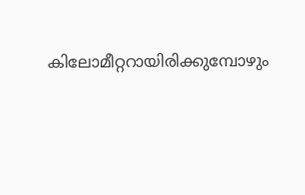കിലോമീറ്ററായിരിക്കുമ്പോഴും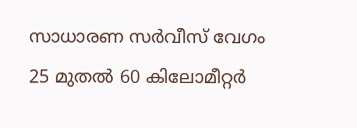സാധാരണ സർവീസ് വേഗം 25 മുതൽ 60 കിലോമീറ്റർ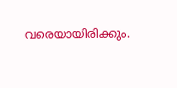വരെയായിരിക്കും.